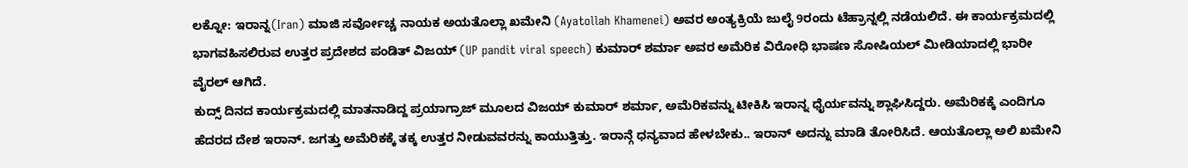ಲಕ್ನೋ: ಇರಾನ್ನ(Iran) ಮಾಜಿ ಸರ್ವೋಚ್ಚ ನಾಯಕ ಅಯತೊಲ್ಲಾ ಖಮೇನಿ (Ayatollah Khamenei) ಅವರ ಅಂತ್ಯಕ್ರಿಯೆ ಜುಲೈ 9ರಂದು ಟೆಹ್ರಾನ್ನಲ್ಲಿ ನಡೆಯಲಿದೆ. ಈ ಕಾರ್ಯಕ್ರಮದಲ್ಲಿ ಭಾಗವಹಿಸಲಿರುವ ಉತ್ತರ ಪ್ರದೇಶದ ಪಂಡಿತ್ ವಿಜಯ್ (UP pandit viral speech) ಕುಮಾರ್ ಶರ್ಮಾ ಅವರ ಅಮೆರಿಕ ವಿರೋಧಿ ಭಾಷಣ ಸೋಷಿಯಲ್ ಮೀಡಿಯಾದಲ್ಲಿ ಭಾರೀ ವೈರಲ್ ಆಗಿದೆ.
ಕುದ್ಸ್ ದಿನದ ಕಾರ್ಯಕ್ರಮದಲ್ಲಿ ಮಾತನಾಡಿದ್ದ ಪ್ರಯಾಗ್ರಾಜ್ ಮೂಲದ ವಿಜಯ್ ಕುಮಾರ್ ಶರ್ಮಾ, ಅಮೆರಿಕವನ್ನು ಟೀಕಿಸಿ ಇರಾನ್ನ ಧೈರ್ಯವನ್ನು ಶ್ಲಾಘಿಸಿದ್ದರು. ಅಮೆರಿಕಕ್ಕೆ ಎಂದಿಗೂ ಹೆದರದ ದೇಶ ಇರಾನ್. ಜಗತ್ತು ಅಮೆರಿಕಕ್ಕೆ ತಕ್ಕ ಉತ್ತರ ನೀಡುವವರನ್ನು ಕಾಯುತ್ತಿತ್ತು. ಇರಾನ್ಗೆ ಧನ್ಯವಾದ ಹೇಳಬೇಕು.. ಇರಾನ್ ಅದನ್ನು ಮಾಡಿ ತೋರಿಸಿದೆ. ಆಯತೊಲ್ಲಾ ಅಲಿ ಖಮೇನಿ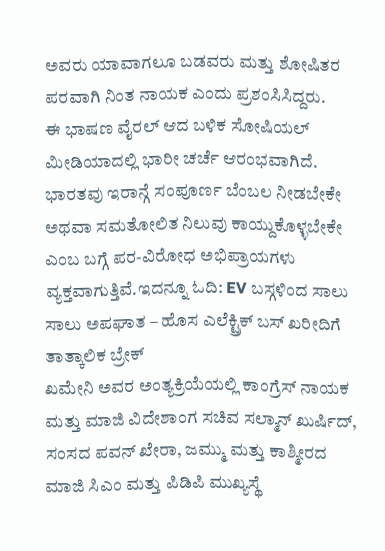ಅವರು ಯಾವಾಗಲೂ ಬಡವರು ಮತ್ತು ಶೋಷಿತರ ಪರವಾಗಿ ನಿಂತ ನಾಯಕ ಎಂದು ಪ್ರಶಂಸಿಸಿದ್ದರು.
ಈ ಭಾಷಣ ವೈರಲ್ ಆದ ಬಳಿಕ ಸೋಷಿಯಲ್ ಮೀಡಿಯಾದಲ್ಲಿ ಭಾರೀ ಚರ್ಚೆ ಆರಂಭವಾಗಿದೆ. ಭಾರತವು ಇರಾನ್ಗೆ ಸಂಪೂರ್ಣ ಬೆಂಬಲ ನೀಡಬೇಕೇ ಅಥವಾ ಸಮತೋಲಿತ ನಿಲುವು ಕಾಯ್ದುಕೊಳ್ಳಬೇಕೇ ಎಂಬ ಬಗ್ಗೆ ಪರ-ವಿರೋಧ ಅಭಿಪ್ರಾಯಗಳು ವ್ಯಕ್ತವಾಗುತ್ತಿವೆ.ಇದನ್ನೂ ಓದಿ: EV ಬಸ್ಗಳಿಂದ ಸಾಲು ಸಾಲು ಅಪಘಾತ – ಹೊಸ ಎಲೆಕ್ಟ್ರಿಕ್ ಬಸ್ ಖರೀದಿಗೆ ತಾತ್ಕಾಲಿಕ ಬ್ರೇಕ್
ಖಮೇನಿ ಅವರ ಅಂತ್ಯಕ್ರಿಯೆಯಲ್ಲಿ ಕಾಂಗ್ರೆಸ್ ನಾಯಕ ಮತ್ತು ಮಾಜಿ ವಿದೇಶಾಂಗ ಸಚಿವ ಸಲ್ಮಾನ್ ಖುರ್ಷಿದ್, ಸಂಸದ ಪವನ್ ಖೇರಾ, ಜಮ್ಮು ಮತ್ತು ಕಾಶ್ಮೀರದ ಮಾಜಿ ಸಿಎಂ ಮತ್ತು ಪಿಡಿಪಿ ಮುಖ್ಯಸ್ಥೆ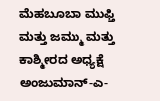ಮೆಹಬೂಬಾ ಮುಫ್ತಿ ಮತ್ತು ಜಮ್ಮು ಮತ್ತು ಕಾಶ್ಮೀರದ ಅಧ್ಯಕ್ಷೆ ಅಂಜುಮಾನ್-ಎ-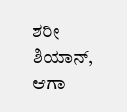ಶರೀ ಶಿಯಾನ್, ಆಗಾ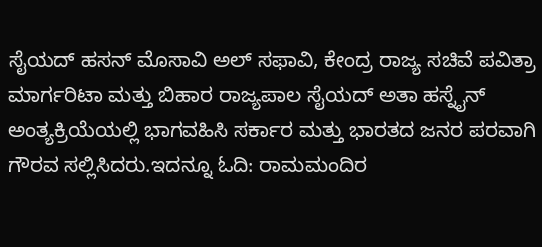ಸೈಯದ್ ಹಸನ್ ಮೊಸಾವಿ ಅಲ್ ಸಫಾವಿ, ಕೇಂದ್ರ ರಾಜ್ಯ ಸಚಿವೆ ಪವಿತ್ರಾ ಮಾರ್ಗರಿಟಾ ಮತ್ತು ಬಿಹಾರ ರಾಜ್ಯಪಾಲ ಸೈಯದ್ ಅತಾ ಹಸ್ನೈನ್ ಅಂತ್ಯಕ್ರಿಯೆಯಲ್ಲಿ ಭಾಗವಹಿಸಿ ಸರ್ಕಾರ ಮತ್ತು ಭಾರತದ ಜನರ ಪರವಾಗಿ ಗೌರವ ಸಲ್ಲಿಸಿದರು.ಇದನ್ನೂ ಓದಿ: ರಾಮಮಂದಿರ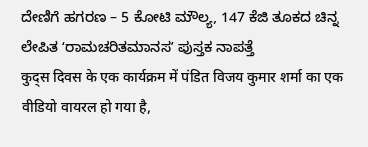ದೇಣಿಗೆ ಹಗರಣ – 5 ಕೋಟಿ ಮೌಲ್ಯ, 147 ಕೆಜಿ ತೂಕದ ಚಿನ್ನ ಲೇಪಿತ ʻರಾಮಚರಿತಮಾನಸʼ ಪುಸ್ತಕ ನಾಪತ್ತೆ
कुद्स दिवस के एक कार्यक्रम में पंडित विजय कुमार शर्मा का एक वीडियो वायरल हो गया है,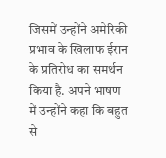जिसमें उन्होंने अमेरिकी प्रभाव के खिलाफ ईरान के प्रतिरोध का समर्थन किया है. अपने भाषण में उन्होंने कहा कि बहुत से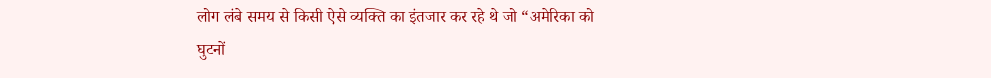लोग लंबे समय से किसी ऐसे व्यक्ति का इंतजार कर रहे थे जो “अमेरिका को घुटनों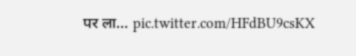पर ला… pic.twitter.com/HFdBU9csKX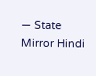— State Mirror Hindi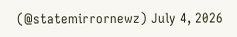(@statemirrornewz) July 4, 2026